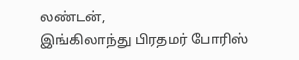லண்டன்,
இங்கிலாந்து பிரதமர் போரிஸ்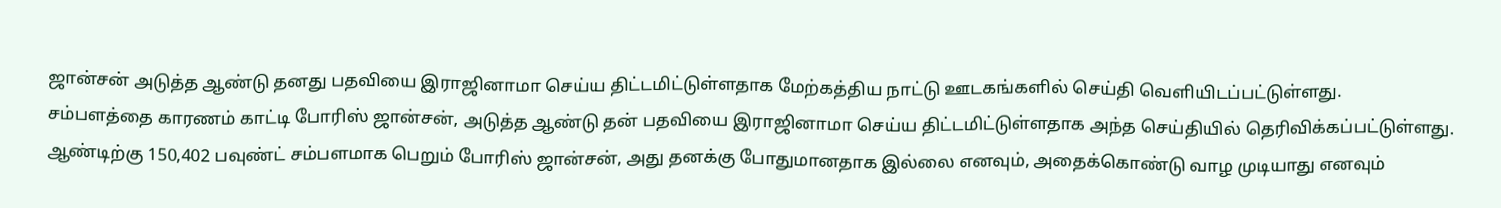ஜான்சன் அடுத்த ஆண்டு தனது பதவியை இராஜினாமா செய்ய திட்டமிட்டுள்ளதாக மேற்கத்திய நாட்டு ஊடகங்களில் செய்தி வெளியிடப்பட்டுள்ளது.
சம்பளத்தை காரணம் காட்டி போரிஸ் ஜான்சன், அடுத்த ஆண்டு தன் பதவியை இராஜினாமா செய்ய திட்டமிட்டுள்ளதாக அந்த செய்தியில் தெரிவிக்கப்பட்டுள்ளது. ஆண்டிற்கு 150,402 பவுண்ட் சம்பளமாக பெறும் போரிஸ் ஜான்சன், அது தனக்கு போதுமானதாக இல்லை எனவும், அதைக்கொண்டு வாழ முடியாது எனவும்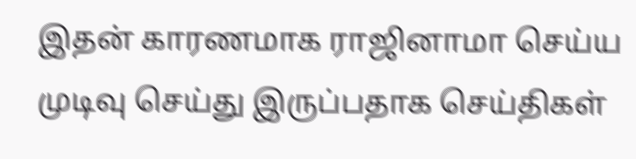இதன் காரணமாக ராஜினாமா செய்ய முடிவு செய்து இருப்பதாக செய்திகள்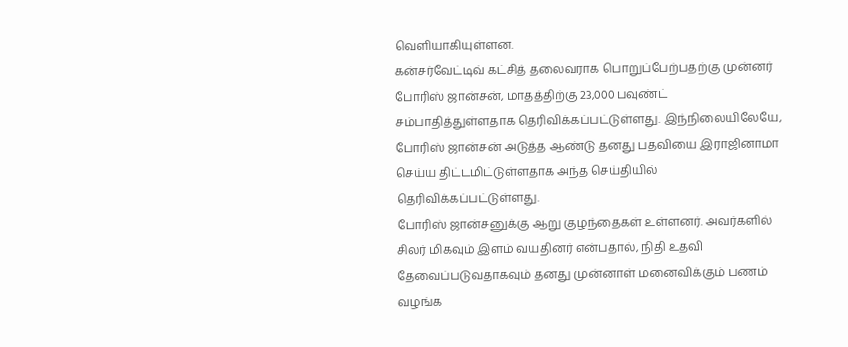வெளியாகியுள்ளன.
கன்சர்வேட்டிவ் கட்சித் தலைவராக பொறுப்பேற்பதற்கு முன்னர் போரிஸ் ஜான்சன், மாதத்திற்கு 23,000 பவுண்ட் சம்பாதித்துள்ளதாக தெரிவிக்கப்பட்டுள்ளது. இந்நிலையிலேயே, போரிஸ் ஜான்சன் அடுத்த ஆண்டு தனது பதவியை இராஜினாமா செய்ய திட்டமிட்டுள்ளதாக அந்த செய்தியில் தெரிவிக்கப்பட்டுள்ளது.
போரிஸ் ஜான்சனுக்கு ஆறு குழந்தைகள் உள்ளனர். அவர்களில் சிலர் மிகவும் இளம் வயதினர் என்பதால், நிதி உதவி தேவைப்படுவதாகவும் தனது முன்னாள் மனைவிக்கும் பணம் வழங்க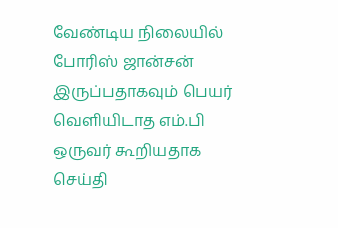வேண்டிய நிலையில் போரிஸ் ஜான்சன் இருப்பதாகவும் பெயர் வெளியிடாத எம்.பி ஒருவர் கூறியதாக செய்தி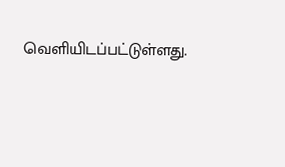வெளியிடப்பட்டுள்ளது.